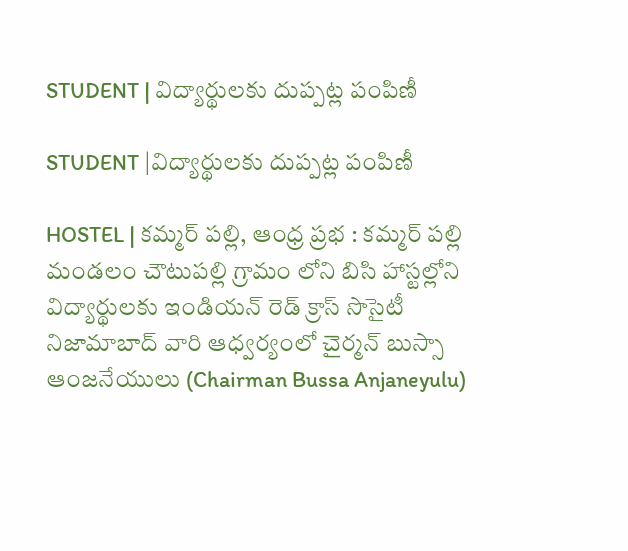STUDENT | విద్యార్థులకు దుప్పట్ల పంపిణీ

STUDENT |విద్యార్థులకు దుప్పట్ల పంపిణీ

HOSTEL | కమ్మర్ పల్లి, ఆంధ్ర ప్రభ : కమ్మర్ పల్లి మండలం చౌటుపల్లి గ్రామం లోని బిసి హాస్టల్లోని విద్యార్థులకు ఇండియన్ రెడ్ క్రాస్ సొసైటీ నిజామాబాద్ వారి ఆధ్వర్యంలో చైర్మన్ బుస్సా ఆంజనేయులు (Chairman Bussa Anjaneyulu)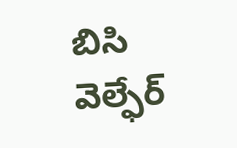బిసి వెల్ఫేర్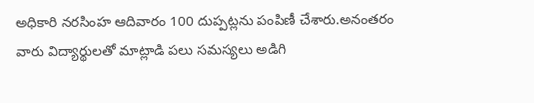అధికారి నరసింహ ఆదివారం 100 దుప్పట్లను పంపిణీ చేశారు.అనంతరం వారు విద్యార్థులతో మాట్లాడి పలు సమస్యలు అడిగి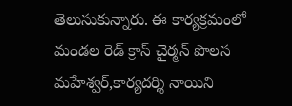తెలుసుకున్నారు. ఈ కార్యక్రమంలో మండల రెడ్ క్రాస్ చైర్మన్ పొలస మహేశ్వర్,కార్యదర్శి నాయిని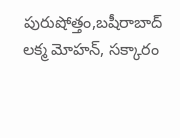పురుషోత్తం,బషీరాబాద్ లక్మ మోహన్, సక్కారం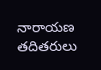నారాయణ తదితరులు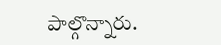పాల్గొన్నారు.